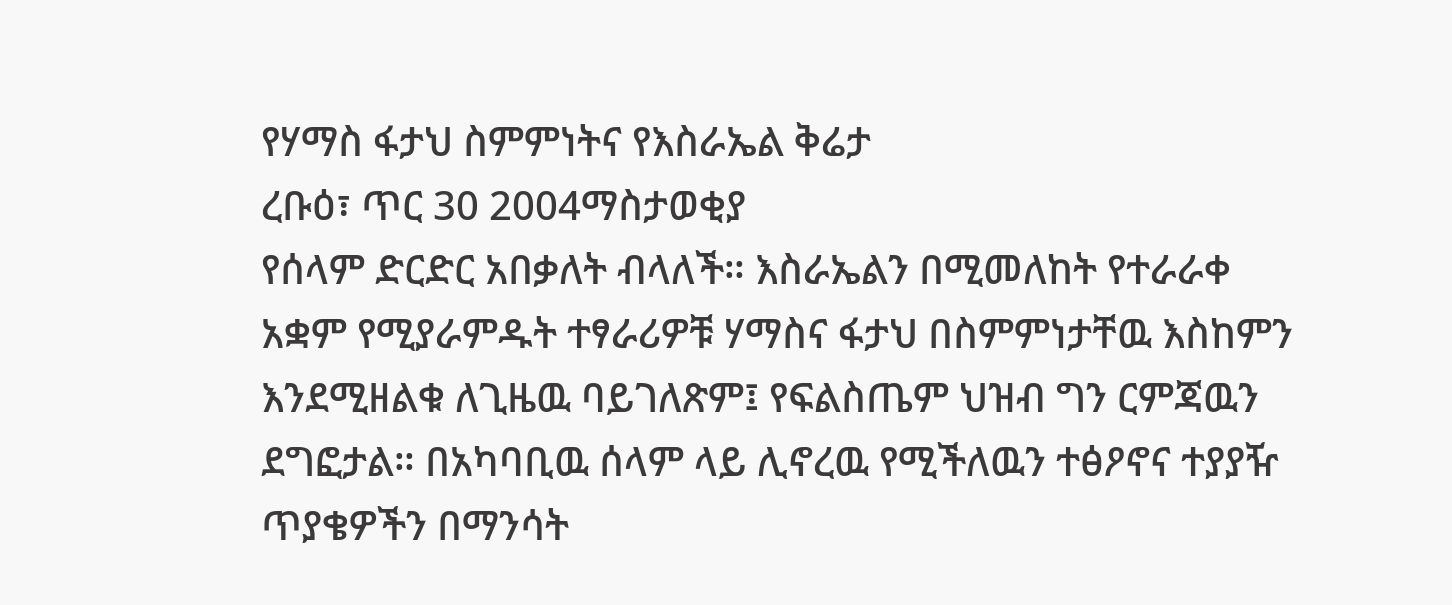የሃማስ ፋታህ ስምምነትና የእስራኤል ቅሬታ
ረቡዕ፣ ጥር 30 2004ማስታወቂያ
የሰላም ድርድር አበቃለት ብላለች። እስራኤልን በሚመለከት የተራራቀ አቋም የሚያራምዱት ተፃራሪዎቹ ሃማስና ፋታህ በስምምነታቸዉ እስከምን እንደሚዘልቁ ለጊዜዉ ባይገለጽም፤ የፍልስጤም ህዝብ ግን ርምጃዉን ደግፎታል። በአካባቢዉ ሰላም ላይ ሊኖረዉ የሚችለዉን ተፅዖኖና ተያያዥ ጥያቄዎችን በማንሳት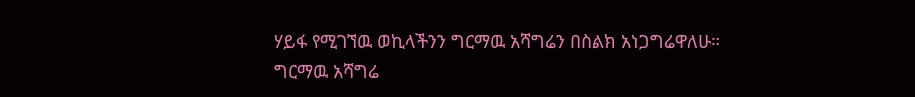ሃይፋ የሚገኘዉ ወኪላችንን ግርማዉ አሻግሬን በስልክ አነጋግሬዋለሁ።
ግርማዉ አሻግሬ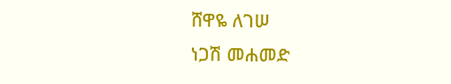ሸዋዬ ለገሠ
ነጋሽ መሐመድ